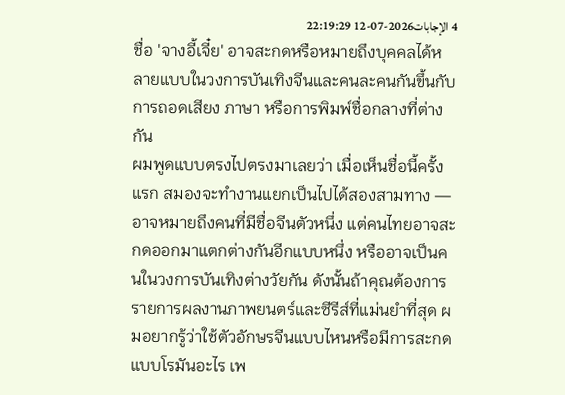4 الإجابات2026-07-12 22:19:29
ชื่อ 'จางอี้เจี๋ย' อาจสะกดหรือหมายถึงบุคคลได้หลายแบบในวงการบันเทิงจีนและคนละคนกันขึ้นกับการถอดเสียง ภาษา หรือการพิมพ์ชื่อกลางที่ต่างกัน
ผมพูดแบบตรงไปตรงมาเลยว่า เมื่อเห็นชื่อนี้ครั้งแรก สมองจะทำงานแยกเป็นไปได้สองสามทาง — อาจหมายถึงคนที่มีชื่อจีนตัวหนึ่ง แต่คนไทยอาจสะกดออกมาแตกต่างกันอีกแบบหนึ่ง หรืออาจเป็นคนในวงการบันเทิงต่างวัยกัน ดังนั้นถ้าคุณต้องการรายการผลงานภาพยนตร์และซีรีส์ที่แม่นยำที่สุด ผมอยากรู้ว่าใช้ตัวอักษรจีนแบบไหนหรือมีการสะกดแบบโรมันอะไร เพ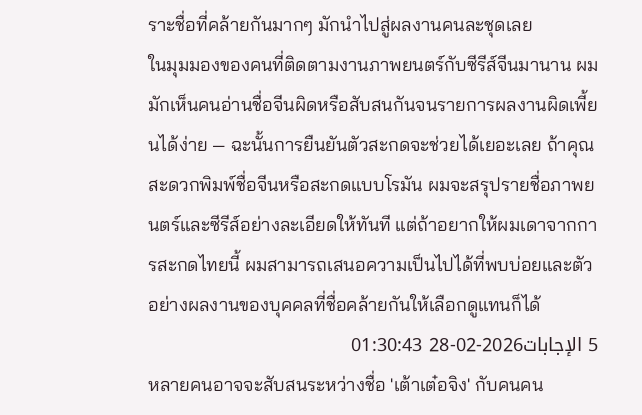ราะชื่อที่คล้ายกันมากๆ มักนำไปสู่ผลงานคนละชุดเลย
ในมุมมองของคนที่ติดตามงานภาพยนตร์กับซีรีส์จีนมานาน ผมมักเห็นคนอ่านชื่อจีนผิดหรือสับสนกันจนรายการผลงานผิดเพี้ยนได้ง่าย — ฉะนั้นการยืนยันตัวสะกดจะช่วยได้เยอะเลย ถ้าคุณสะดวกพิมพ์ชื่อจีนหรือสะกดแบบโรมัน ผมจะสรุปรายชื่อภาพยนตร์และซีรีส์อย่างละเอียดให้ทันที แต่ถ้าอยากให้ผมเดาจากการสะกดไทยนี้ ผมสามารถเสนอความเป็นไปได้ที่พบบ่อยและตัวอย่างผลงานของบุคคลที่ชื่อคล้ายกันให้เลือกดูแทนก็ได้
5 الإجابات2026-02-28 01:30:43
หลายคนอาจจะสับสนระหว่างชื่อ 'เต้าเต๋อจิง' กับคนคน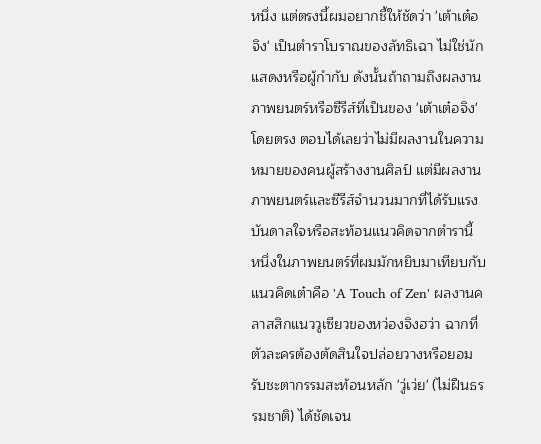หนึ่ง แต่ตรงนี้ผมอยากชี้ให้ชัดว่า 'เต้าเต๋อจิง' เป็นตำราโบราณของลัทธิเฉา ไม่ใช่นักแสดงหรือผู้กำกับ ดังนั้นถ้าถามถึงผลงานภาพยนตร์หรือซีรีส์ที่เป็นของ 'เต้าเต๋อจิง' โดยตรง ตอบได้เลยว่าไม่มีผลงานในความหมายของคนผู้สร้างงานศิลป์ แต่มีผลงานภาพยนตร์และซีรีส์จำนวนมากที่ได้รับแรงบันดาลใจหรือสะท้อนแนวคิดจากตำรานี้
หนึ่งในภาพยนตร์ที่ผมมักหยิบมาเทียบกับแนวคิดเต๋าคือ 'A Touch of Zen' ผลงานคลาสสิกแนววูเซียวของหว่องจิงฮว่า ฉากที่ตัวละครต้องตัดสินใจปล่อยวางหรือยอมรับชะตากรรมสะท้อนหลัก 'วู่เว่ย' (ไม่ฝืนธรรมชาติ) ได้ชัดเจน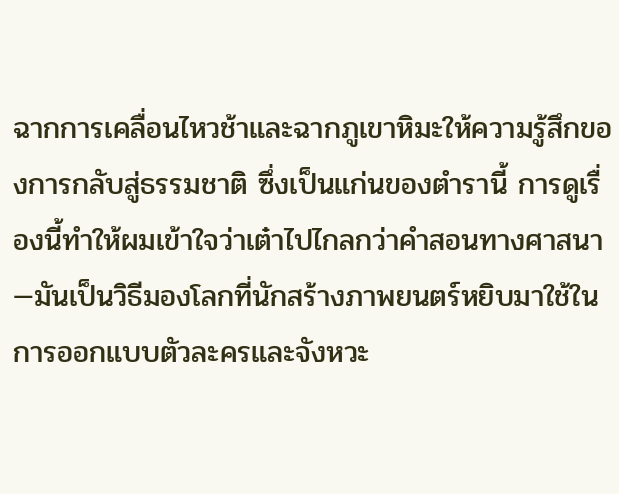ฉากการเคลื่อนไหวช้าและฉากภูเขาหิมะให้ความรู้สึกของการกลับสู่ธรรมชาติ ซึ่งเป็นแก่นของตำรานี้ การดูเรื่องนี้ทำให้ผมเข้าใจว่าเต๋าไปไกลกว่าคำสอนทางศาสนา—มันเป็นวิธีมองโลกที่นักสร้างภาพยนตร์หยิบมาใช้ในการออกแบบตัวละครและจังหวะ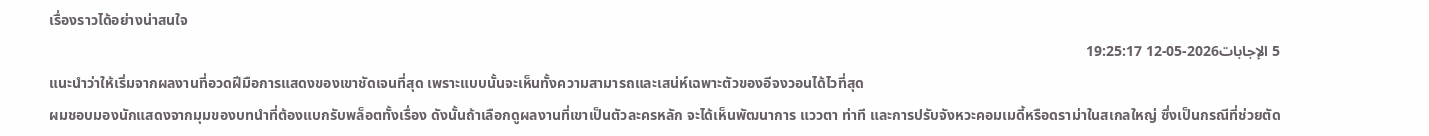เรื่องราวได้อย่างน่าสนใจ
5 الإجابات2026-05-12 19:25:17
แนะนำว่าให้เริ่มจากผลงานที่อวดฝีมือการแสดงของเขาชัดเจนที่สุด เพราะแบบนั้นจะเห็นทั้งความสามารถและเสน่ห์เฉพาะตัวของอีจงวอนได้ไวที่สุด
ผมชอบมองนักแสดงจากมุมของบทนำที่ต้องแบกรับพล็อตทั้งเรื่อง ดังนั้นถ้าเลือกดูผลงานที่เขาเป็นตัวละครหลัก จะได้เห็นพัฒนาการ แววตา ท่าที และการปรับจังหวะคอมเมดี้หรือดราม่าในสเกลใหญ่ ซึ่งเป็นกรณีที่ช่วยตัด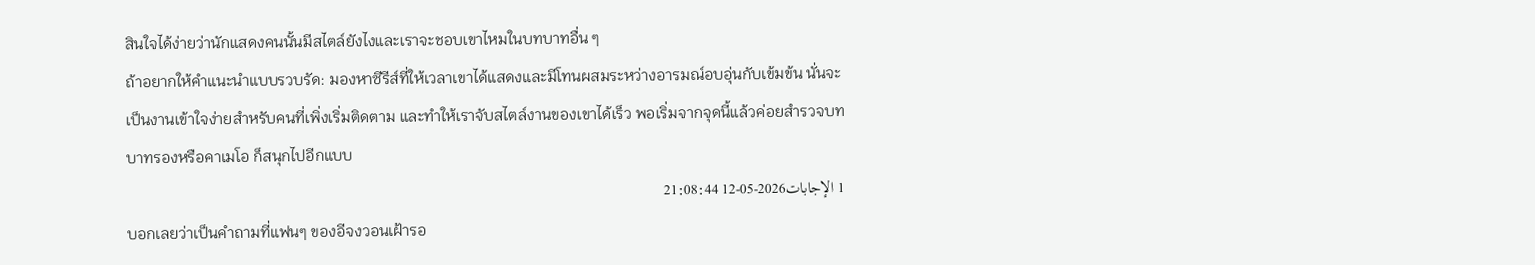สินใจได้ง่ายว่านักแสดงคนนั้นมีสไตล์ยังไงและเราจะชอบเขาไหมในบทบาทอื่น ๆ
ถ้าอยากให้คำแนะนำแบบรวบรัด: มองหาซีรีส์ที่ให้เวลาเขาได้แสดงและมีโทนผสมระหว่างอารมณ์อบอุ่นกับเข้มข้น นั่นจะเป็นงานเข้าใจง่ายสำหรับคนที่เพิ่งเริ่มติดตาม และทำให้เราจับสไตล์งานของเขาได้เร็ว พอเริ่มจากจุดนี้แล้วค่อยสำรวจบทบาทรองหรือคาเมโอ ก็สนุกไปอีกแบบ
1 الإجابات2026-05-12 21:08:44
บอกเลยว่าเป็นคำถามที่แฟนๆ ของอีจงวอนเฝ้ารอ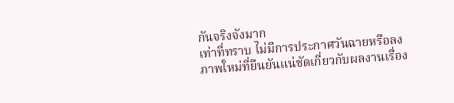กันจริงจังมาก
เท่าที่ทราบ ไม่มีการประกาศวันฉายหรือลงภาพใหม่ที่ยืนยันแน่ชัดเกี่ยวกับผลงานเรื่อง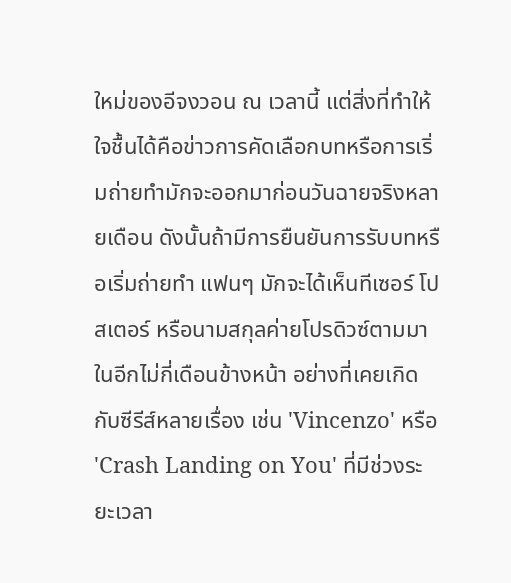ใหม่ของอีจงวอน ณ เวลานี้ แต่สิ่งที่ทำให้ใจชื้นได้คือข่าวการคัดเลือกบทหรือการเริ่มถ่ายทำมักจะออกมาก่อนวันฉายจริงหลายเดือน ดังนั้นถ้ามีการยืนยันการรับบทหรือเริ่มถ่ายทำ แฟนๆ มักจะได้เห็นทีเซอร์ โปสเตอร์ หรือนามสกุลค่ายโปรดิวซ์ตามมาในอีกไม่กี่เดือนข้างหน้า อย่างที่เคยเกิดกับซีรีส์หลายเรื่อง เช่น 'Vincenzo' หรือ 'Crash Landing on You' ที่มีช่วงระยะเวลา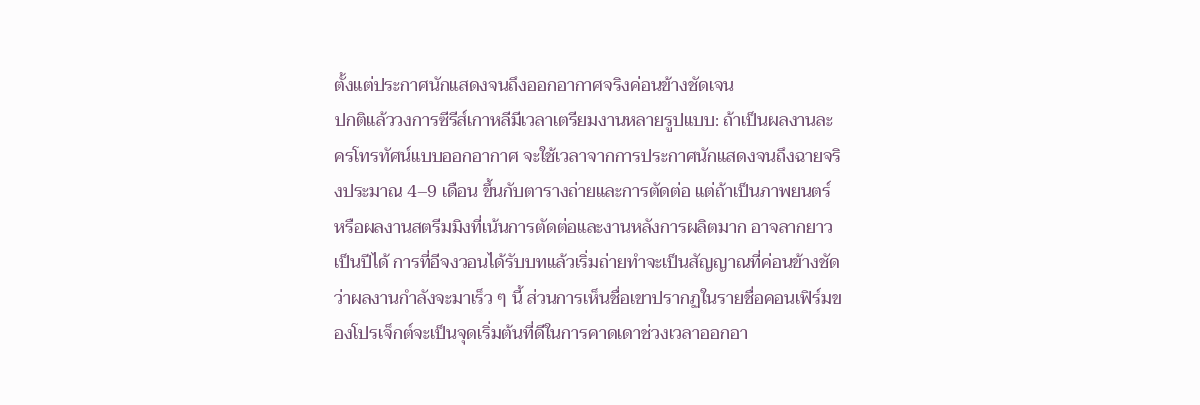ตั้งแต่ประกาศนักแสดงจนถึงออกอากาศจริงค่อนข้างชัดเจน
ปกติแล้ววงการซีรีส์เกาหลีมีเวลาเตรียมงานหลายรูปแบบ: ถ้าเป็นผลงานละครโทรทัศน์แบบออกอากาศ จะใช้เวลาจากการประกาศนักแสดงจนถึงฉายจริงประมาณ 4–9 เดือน ขึ้นกับตารางถ่ายและการตัดต่อ แต่ถ้าเป็นภาพยนตร์ หรือผลงานสตรีมมิงที่เน้นการตัดต่อและงานหลังการผลิตมาก อาจลากยาวเป็นปีได้ การที่อีจงวอนได้รับบทแล้วเริ่มถ่ายทำจะเป็นสัญญาณที่ค่อนข้างชัดว่าผลงานกำลังจะมาเร็ว ๆ นี้ ส่วนการเห็นชื่อเขาปรากฏในรายชื่อคอนเฟิร์มของโปรเจ็กต์จะเป็นจุดเริ่มต้นที่ดีในการคาดเดาช่วงเวลาออกอา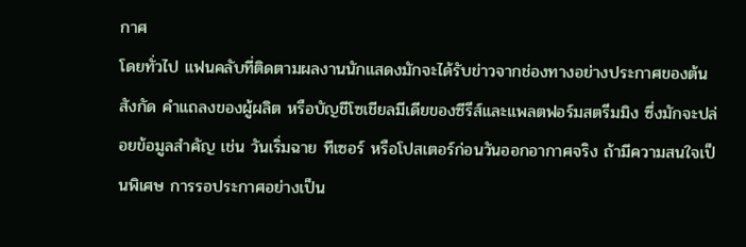กาศ
โดยทั่วไป แฟนคลับที่ติดตามผลงานนักแสดงมักจะได้รับข่าวจากช่องทางอย่างประกาศของต้นสังกัด คำแถลงของผู้ผลิต หรือบัญชีโซเชียลมีเดียของซีรีส์และแพลตฟอร์มสตรีมมิง ซึ่งมักจะปล่อยข้อมูลสำคัญ เช่น วันเริ่มฉาย ทีเซอร์ หรือโปสเตอร์ก่อนวันออกอากาศจริง ถ้ามีความสนใจเป็นพิเศษ การรอประกาศอย่างเป็น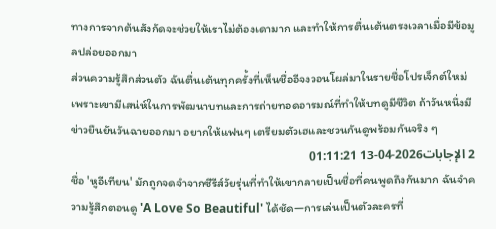ทางการจากต้นสังกัดจะช่วยให้เราไม่ต้องเดามาก และทำให้การตื่นเต้นตรงเวลาเมื่อมีข้อมูลปล่อยออกมา
ส่วนความรู้สึกส่วนตัว ฉันตื่นเต้นทุกครั้งที่เห็นชื่ออีจงวอนโผล่มาในรายชื่อโปรเจ็กต์ใหม่ เพราะเขามีเสน่ห์ในการพัฒนาบทและการถ่ายทอดอารมณ์ที่ทำให้บทดูมีชีวิต ถ้าวันหนึ่งมีข่าวยืนยันวันฉายออกมา อยากให้แฟนๆ เตรียมตัวเฮและชวนกันดูพร้อมกันจริง ๆ
2 الإجابات2026-04-13 01:11:21
ชื่อ 'หูอีเทียน' มักถูกจดจำจากซีรีส์วัยรุ่นที่ทำให้เขากลายเป็นชื่อที่คนพูดถึงกันมาก ฉันจำความรู้สึกตอนดู 'A Love So Beautiful' ได้ชัด—การเล่นเป็นตัวละครที่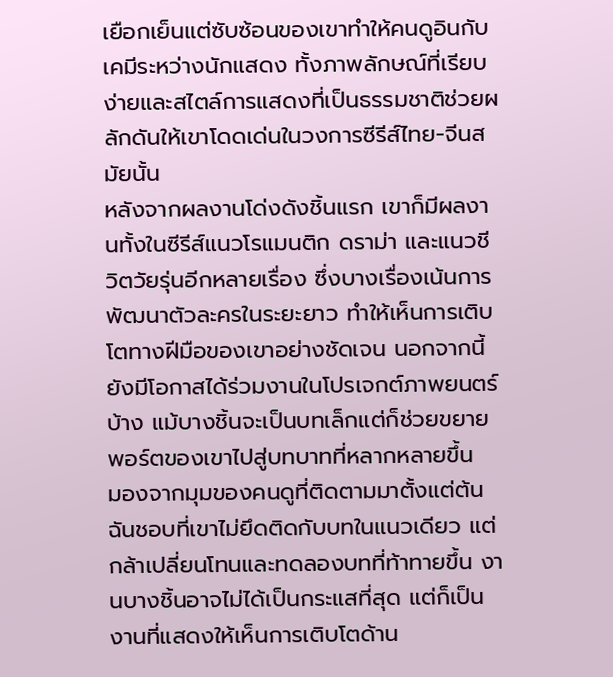เยือกเย็นแต่ซับซ้อนของเขาทำให้คนดูอินกับเคมีระหว่างนักแสดง ทั้งภาพลักษณ์ที่เรียบง่ายและสไตล์การแสดงที่เป็นธรรมชาติช่วยผลักดันให้เขาโดดเด่นในวงการซีรีส์ไทย-จีนสมัยนั้น
หลังจากผลงานโด่งดังชิ้นแรก เขาก็มีผลงานทั้งในซีรีส์แนวโรแมนติก ดราม่า และแนวชีวิตวัยรุ่นอีกหลายเรื่อง ซึ่งบางเรื่องเน้นการพัฒนาตัวละครในระยะยาว ทำให้เห็นการเติบโตทางฝีมือของเขาอย่างชัดเจน นอกจากนี้ยังมีโอกาสได้ร่วมงานในโปรเจกต์ภาพยนตร์บ้าง แม้บางชิ้นจะเป็นบทเล็กแต่ก็ช่วยขยายพอร์ตของเขาไปสู่บทบาทที่หลากหลายขึ้น
มองจากมุมของคนดูที่ติดตามมาตั้งแต่ต้น ฉันชอบที่เขาไม่ยึดติดกับบทในแนวเดียว แต่กล้าเปลี่ยนโทนและทดลองบทที่ท้าทายขึ้น งานบางชิ้นอาจไม่ได้เป็นกระแสที่สุด แต่ก็เป็นงานที่แสดงให้เห็นการเติบโตด้าน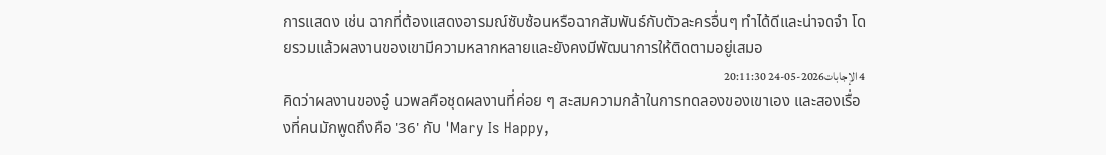การแสดง เช่น ฉากที่ต้องแสดงอารมณ์ซับซ้อนหรือฉากสัมพันธ์กับตัวละครอื่นๆ ทำได้ดีและน่าจดจำ โดยรวมแล้วผลงานของเขามีความหลากหลายและยังคงมีพัฒนาการให้ติดตามอยู่เสมอ
4 الإجابات2026-05-24 20:11:30
คิดว่าผลงานของอู๋ นวพลคือชุดผลงานที่ค่อย ๆ สะสมความกล้าในการทดลองของเขาเอง และสองเรื่องที่คนมักพูดถึงคือ '36' กับ 'Mary Is Happy,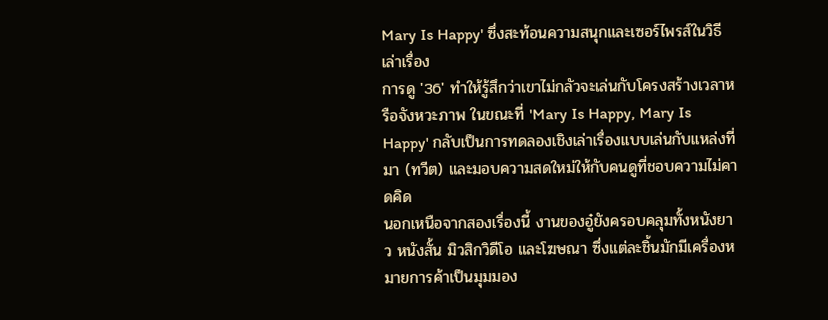Mary Is Happy' ซึ่งสะท้อนความสนุกและเซอร์ไพรส์ในวิธีเล่าเรื่อง
การดู '36' ทำให้รู้สึกว่าเขาไม่กลัวจะเล่นกับโครงสร้างเวลาหรือจังหวะภาพ ในขณะที่ 'Mary Is Happy, Mary Is Happy' กลับเป็นการทดลองเชิงเล่าเรื่องแบบเล่นกับแหล่งที่มา (ทวีต) และมอบความสดใหม่ให้กับคนดูที่ชอบความไม่คาดคิด
นอกเหนือจากสองเรื่องนี้ งานของอู๋ยังครอบคลุมทั้งหนังยาว หนังสั้น มิวสิกวิดีโอ และโฆษณา ซึ่งแต่ละชิ้นมักมีเครื่องหมายการค้าเป็นมุมมอง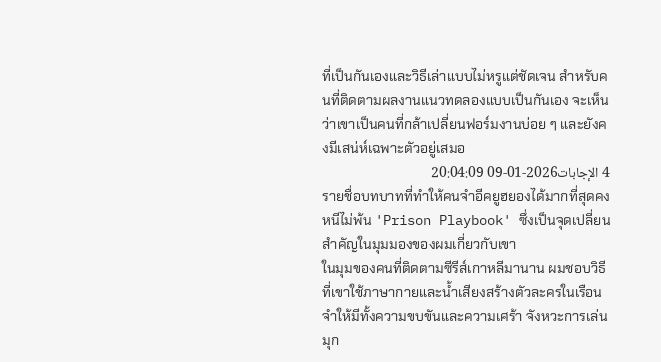ที่เป็นกันเองและวิธีเล่าแบบไม่หรูแต่ชัดเจน สำหรับคนที่ติดตามผลงานแนวทดลองแบบเป็นกันเอง จะเห็นว่าเขาเป็นคนที่กล้าเปลี่ยนฟอร์มงานบ่อย ๆ และยังคงมีเสน่ห์เฉพาะตัวอยู่เสมอ
4 الإجابات2026-01-09 20:04:09
รายชื่อบทบาทที่ทำให้คนจำอีคยูฮยองได้มากที่สุดคงหนีไม่พ้น 'Prison Playbook' ซึ่งเป็นจุดเปลี่ยนสำคัญในมุมมองของผมเกี่ยวกับเขา
ในมุมของคนที่ติดตามซีรีส์เกาหลีมานาน ผมชอบวิธีที่เขาใช้ภาษากายและน้ำเสียงสร้างตัวละครในเรือนจำให้มีทั้งความขบขันและความเศร้า จังหวะการเล่นมุก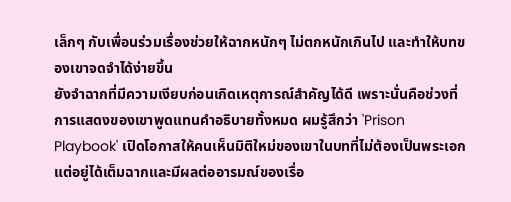เล็กๆ กับเพื่อนร่วมเรื่องช่วยให้ฉากหนักๆ ไม่ตกหนักเกินไป และทำให้บทของเขาจดจำได้ง่ายขึ้น
ยังจำฉากที่มีความเงียบก่อนเกิดเหตุการณ์สำคัญได้ดี เพราะนั่นคือช่วงที่การแสดงของเขาพูดแทนคำอธิบายทั้งหมด ผมรู้สึกว่า 'Prison Playbook' เปิดโอกาสให้คนเห็นมิติใหม่ของเขาในบทที่ไม่ต้องเป็นพระเอก แต่อยู่ได้เต็มฉากและมีผลต่ออารมณ์ของเรื่อ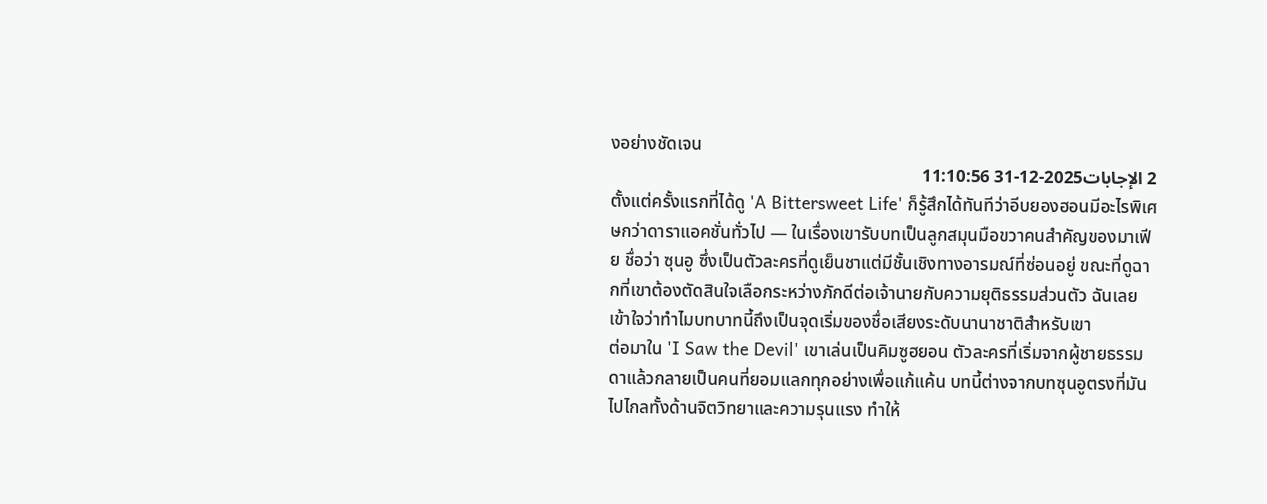งอย่างชัดเจน
2 الإجابات2025-12-31 11:10:56
ตั้งแต่ครั้งแรกที่ได้ดู 'A Bittersweet Life' ก็รู้สึกได้ทันทีว่าอีบยองฮอนมีอะไรพิเศษกว่าดาราแอคชั่นทั่วไป — ในเรื่องเขารับบทเป็นลูกสมุนมือขวาคนสำคัญของมาเฟีย ชื่อว่า ซุนอู ซึ่งเป็นตัวละครที่ดูเย็นชาแต่มีชั้นเชิงทางอารมณ์ที่ซ่อนอยู่ ขณะที่ดูฉากที่เขาต้องตัดสินใจเลือกระหว่างภักดีต่อเจ้านายกับความยุติธรรมส่วนตัว ฉันเลยเข้าใจว่าทำไมบทบาทนี้ถึงเป็นจุดเริ่มของชื่อเสียงระดับนานาชาติสำหรับเขา
ต่อมาใน 'I Saw the Devil' เขาเล่นเป็นคิมซูฮยอน ตัวละครที่เริ่มจากผู้ชายธรรมดาแล้วกลายเป็นคนที่ยอมแลกทุกอย่างเพื่อแก้แค้น บทนี้ต่างจากบทซุนอูตรงที่มันไปไกลทั้งด้านจิตวิทยาและความรุนแรง ทำให้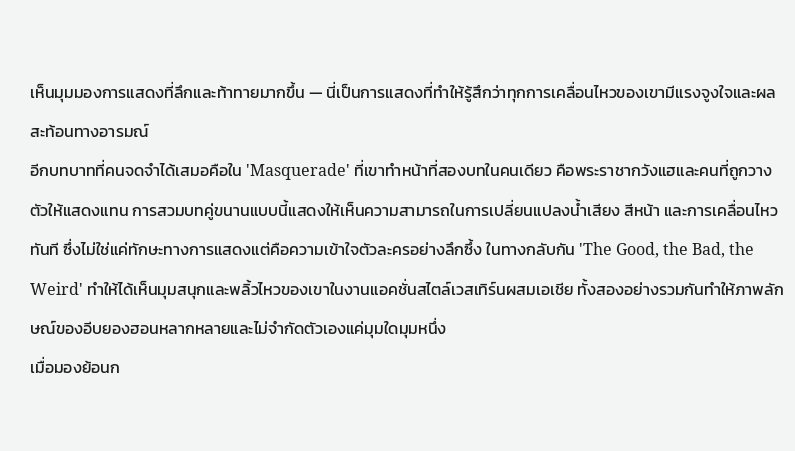เห็นมุมมองการแสดงที่ลึกและท้าทายมากขึ้น — นี่เป็นการแสดงที่ทำให้รู้สึกว่าทุกการเคลื่อนไหวของเขามีแรงจูงใจและผลสะท้อนทางอารมณ์
อีกบทบาทที่คนจดจำได้เสมอคือใน 'Masquerade' ที่เขาทำหน้าที่สองบทในคนเดียว คือพระราชากวังแฮและคนที่ถูกวางตัวให้แสดงแทน การสวมบทคู่ขนานแบบนี้แสดงให้เห็นความสามารถในการเปลี่ยนแปลงน้ำเสียง สีหน้า และการเคลื่อนไหวทันที ซึ่งไม่ใช่แค่ทักษะทางการแสดงแต่คือความเข้าใจตัวละครอย่างลึกซึ้ง ในทางกลับกัน 'The Good, the Bad, the Weird' ทำให้ได้เห็นมุมสนุกและพลิ้วไหวของเขาในงานแอคชั่นสไตล์เวสเทิร์นผสมเอเชีย ทั้งสองอย่างรวมกันทำให้ภาพลักษณ์ของอีบยองฮอนหลากหลายและไม่จำกัดตัวเองแค่มุมใดมุมหนึ่ง
เมื่อมองย้อนก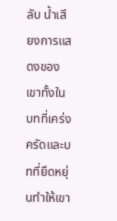ลับ น้ำเสียงการแสดงของเขาทั้งในบทที่เคร่งครัดและบทที่ยืดหยุ่นทำให้เขา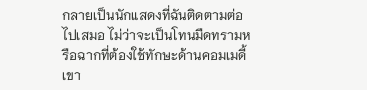กลายเป็นนักแสดงที่ฉันติดตามต่อไปเสมอ ไม่ว่าจะเป็นโทนมืดทรามหรือฉากที่ต้องใช้ทักษะด้านคอมเมดี้ เขา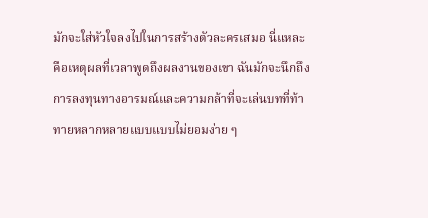มักจะใส่หัวใจลงไปในการสร้างตัวละครเสมอ นี่แหละคือเหตุผลที่เวลาพูดถึงผลงานของเขา ฉันมักจะนึกถึงการลงทุนทางอารมณ์และความกล้าที่จะเล่นบทที่ท้าทายหลากหลายแบบแบบไม่ยอมง่าย ๆ